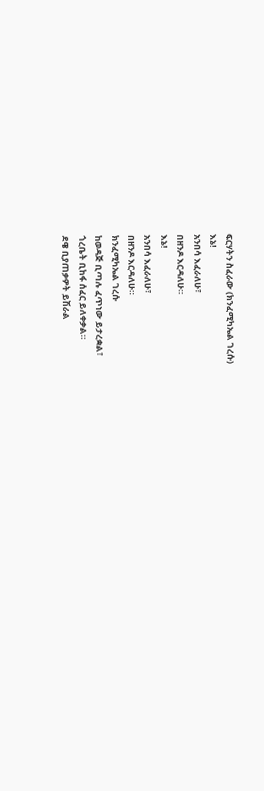ፍርሃትን ስፈራው (ክንፈሚካኤል ገረሱ)
እኔ!
አንበሳ እፈራለሁ፣
በዘንዶ እርዳለሁ።
እኔ!
አንበሳ እፈራለሁ፣
በዘንዶ እርዳለሁ።
ክንፈሚካኤል ገረሱ
ከወዳጅ ቢጣሉ ፈጥነው ይታረቋል፣
ጎረቤት ቢከፋ ሰፈር ይለቀቃል።
ደዌ ቢያጠቃዎት ይሽራል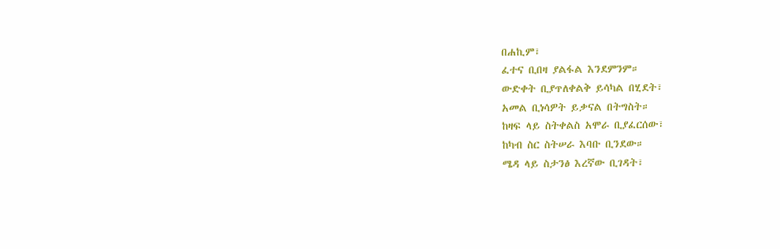በሐኪም፣
ፈተና ቢበዛ ያልፋል እንደምንም።
ውድቀት ቢያጥለቀልቅ ይሳካል በሂደት፣
አመል ቢነሳዎት ይቃናል በትግስት።
ከዛፍ ላይ ስትቀልስ አሞራ ቢያፈርሰው፣
ከካብ ስር ስትሠራ እባቡ ቢንደው።
ሜዳ ላይ ስታንፅ እረኛው ቢገዳት፣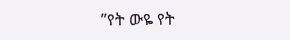”የት ውዬ የት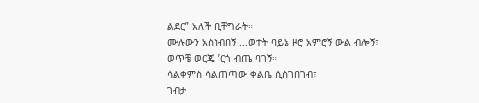ልደር” አለች ቢቸግራት።
ሙሉውን አስነብበኝ ...ወተት ባይኔ ዞሮ አምሮኝ ውል ብሎኝ፣
ወጥቼ ወርጄ ’ርጎ ብጤ ባገኝ።
ሳልቀምስ ሳልጠጣው ቀልቤ ሲስገበገብ፣
ገብታ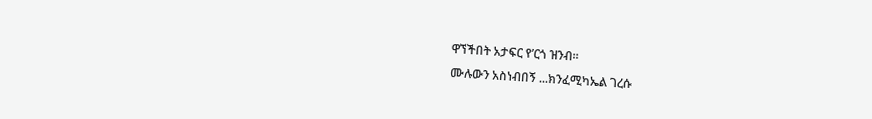ዋኘችበት አታፍር የ’ርጎ ዝንብ።
ሙሉውን አስነብበኝ ...ክንፈሚካኤል ገረሱ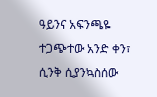ዓይንና አፍንጫዬ ተጋጭተው አንድ ቀን፣
ሲንቅ ሲያንኳስሰው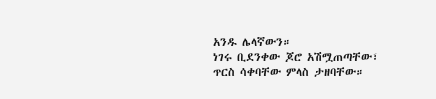አንዱ ሌላኛውን።
ነገሩ ቢደንቀው ጆሮ አሽሟጠጣቸው፣
ጥርስ ሳቀባቸው ምላስ ታዘባቸው።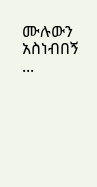ሙሉውን አስነብበኝ ...